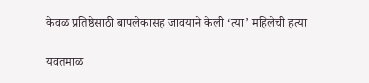केवळ प्रतिष्ठेसाठी बापलेकासह जावयाने केली ‘त्या’ महिलेची हत्या

यवतमाळ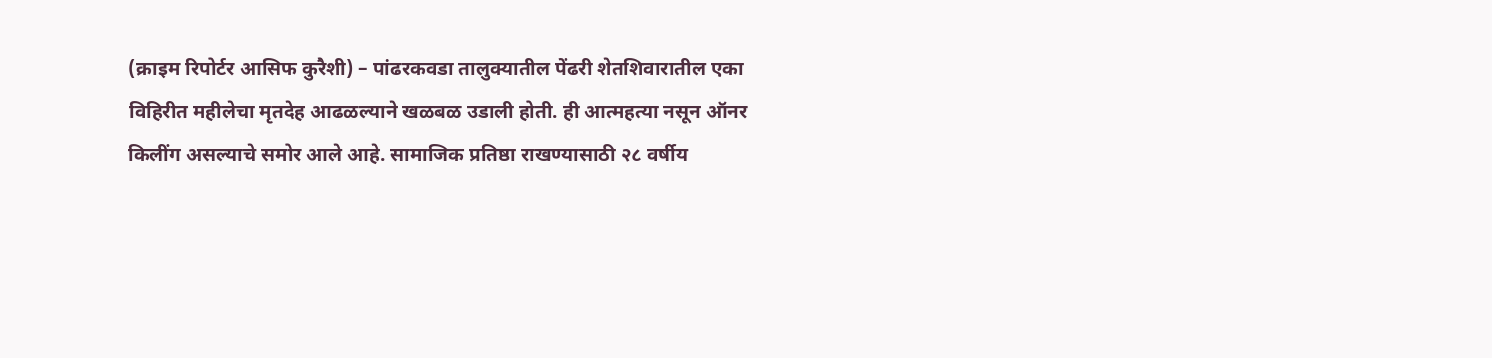(क्राइम रिपोर्टर आसिफ कुरैशी) – पांढरकवडा तालुक्यातील पेंढरी शेतशिवारातील एका विहिरीत महीलेचा मृतदेह आढळल्याने खळबळ उडाली होती. ही आत्महत्या नसून ऑनर किलींग असल्याचे समोर आले आहे. सामाजिक प्रतिष्ठा राखण्यासाठी २८ वर्षीय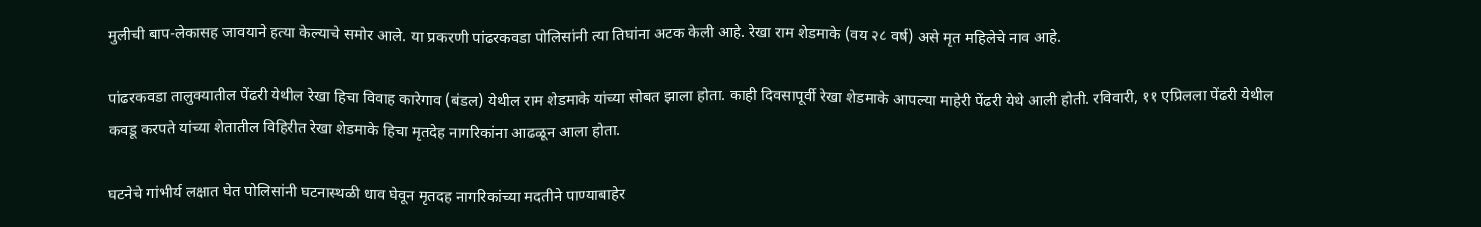मुलीची बाप-लेकासह जावयाने हत्या केल्याचे समोर आले. या प्रकरणी पांढरकवडा पोलिसांनी त्या तिघांना अटक केली आहे. रेखा राम शेडमाके (वय २८ वर्ष) असे मृत महिलेचे नाव आहे.

पांढरकवडा तालुक्यातील पेंढरी येथील रेखा हिचा विवाह कारेगाव (बंडल) येथील राम शेडमाके यांच्या सोबत झाला होता. काही दिवसापूर्वी रेखा शेडमाके आपल्या माहेरी पेंढरी येथे आली होती. रविवारी, ११ एप्रिलला पेंढरी येथील कवडू करपते यांच्या शेतातील विहिरीत रेखा शेडमाके हिचा मृतदेह नागरिकांना आढळून आला होता.

घटनेचे गांभीर्य लक्षात घेत पोलिसांनी घटनास्थळी धाव घेवून मृतदह नागरिकांच्या मदतीने पाण्याबाहेर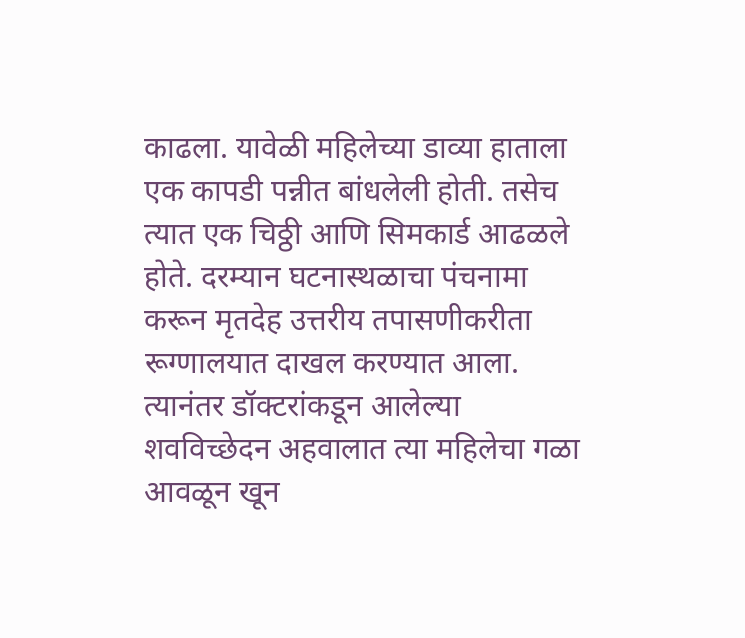काढला. यावेळी महिलेच्या डाव्या हाताला एक कापडी पन्नीत बांधलेली होती. तसेच त्यात एक चिठ्ठी आणि सिमकार्ड आढळले होते. दरम्यान घटनास्थळाचा पंचनामा करून मृतदेह उत्तरीय तपासणीकरीता रूग्णालयात दाखल करण्यात आला. त्यानंतर डॉक्टरांकडून आलेल्या शवविच्छेदन अहवालात त्या महिलेचा गळा आवळून खून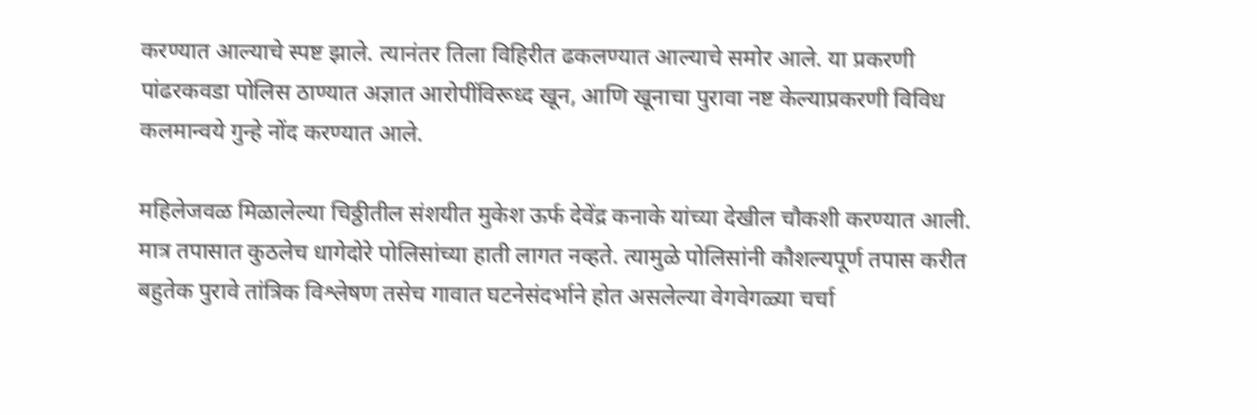करण्यात आल्याचे स्पष्ट झाले. त्यानंतर तिला विहिरीत ढकलण्यात आल्याचे समोर आले. या प्रकरणी पांढरकवडा पोलिस ठाण्यात अज्ञात आरोपींविरूध्द खून, आणि खूनाचा पुरावा नष्ट केल्याप्रकरणी विविध कलमान्वये गुन्हे नोंद करण्यात आले.

महिलेजवळ मिळालेल्या चिठ्ठीतील संशयीत मुकेश ऊर्फ देवेंद्र कनाके यांच्या देखील चौकशी करण्यात आली. मात्र तपासात कुठलेच धागेदोरे पोलिसांच्या हाती लागत नव्हते. त्यामुळे पोलिसांनी कौशल्यपूर्ण तपास करीत बहुतेक पुरावे तांत्रिक विश्लेषण तसेच गावात घटनेसंदर्भाने होत असलेल्या वेगवेगळ्या चर्चा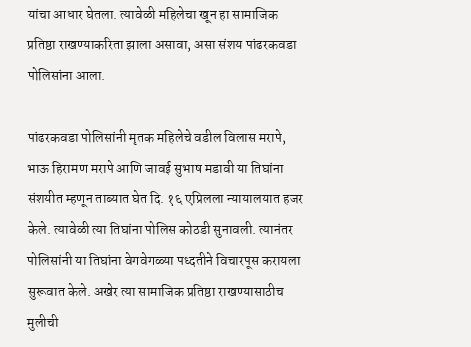यांचा आधार घेतला. त्यावेळी महिलेचा खून हा सामाजिक प्रतिष्ठा राखण्याकरिता झाला असावा, असा संशय पांढरकवडा पोलिसांना आला.

पांढरकवडा पोलिसांनी मृतक महिलेचे वडील विलास मरापे, भाऊ हिरामण मरापे आणि जावई सुभाष मडावी या तिघांना संशयीत म्हणून ताब्यात घेत दि. १६ एप्रिलला न्यायालयात हजर केले. त्यावेळी त्या तिघांना पोलिस कोठडी सुनावली. त्यानंतर पोलिसांनी या तिघांना वेगवेगळ्या पध्दतीने विचारपूस करायला सुरूवात केले. अखेर त्या सामाजिक प्रतिष्ठा राखण्यासाठीच मुलीची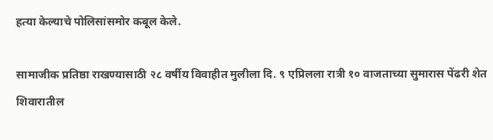हत्या केल्याचे पोलिसांसमोर कबूल केले.

सामाजीक प्रतिष्ठा राखण्यासाठी २८ वर्षीय विवाहीत मुलीला दि. ९ एप्रिलला रात्री १० वाजताच्या सुमारास पेंढरी शेत शिवारातील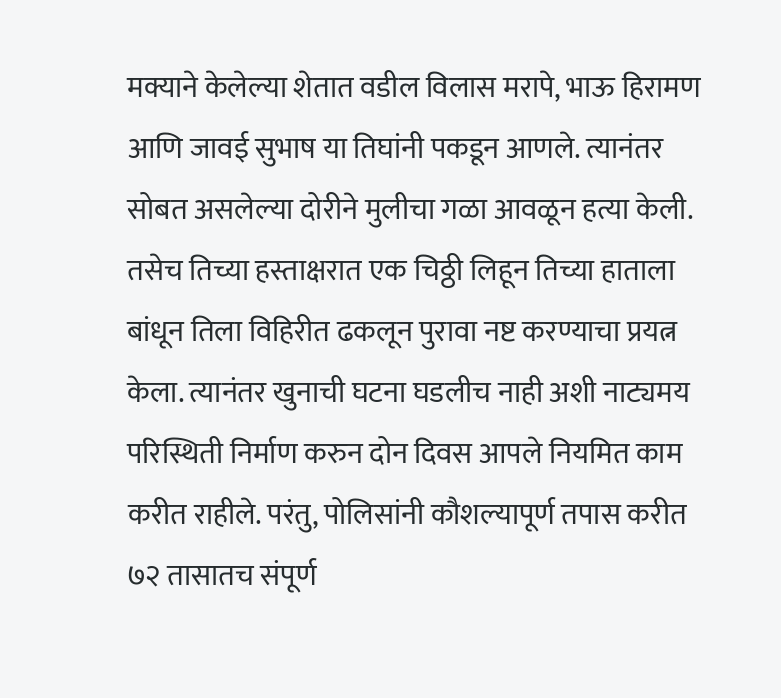मक्याने केलेल्या शेतात वडील विलास मरापे, भाऊ हिरामण आणि जावई सुभाष या तिघांनी पकडून आणले. त्यानंतर सोबत असलेल्या दोरीने मुलीचा गळा आवळून हत्या केली. तसेच तिच्या हस्ताक्षरात एक चिठ्ठी लिहून तिच्या हाताला बांधून तिला विहिरीत ढकलून पुरावा नष्ट करण्याचा प्रयत्न केला. त्यानंतर खुनाची घटना घडलीच नाही अशी नाट्यमय परिस्थिती निर्माण करुन दोन दिवस आपले नियमित काम करीत राहीले. परंतु, पोलिसांनी कौशल्यापूर्ण तपास करीत ७२ तासातच संपूर्ण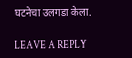घटनेचा उलगडा केला.

LEAVE A REPLY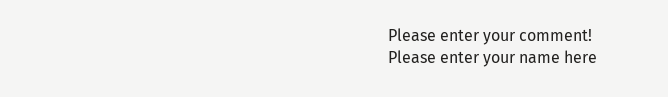Please enter your comment!
Please enter your name here